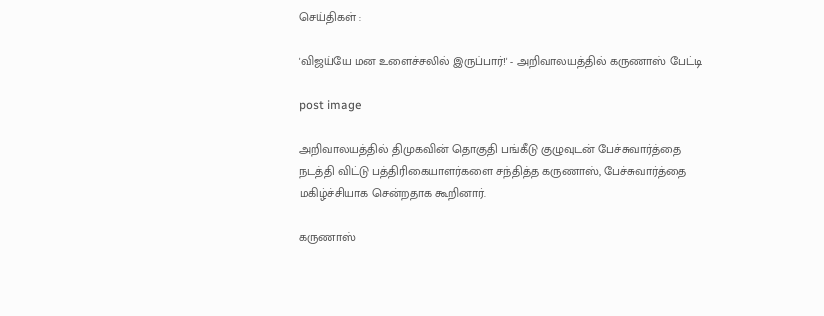செய்திகள் :

'விஜய்யே மன உளைச்சலில் இருப்பார்!' - அறிவாலயத்தில் கருணாஸ் பேட்டி

post image

அறிவாலயத்தில் திமுகவின் தொகுதி பங்கீடு குழுவுடன் பேச்சுவார்த்தை நடத்தி விட்டு பத்திரிகையாளர்களை சந்தித்த கருணாஸ், பேச்சுவார்த்தை மகிழ்ச்சியாக சென்றதாக கூறினார்.

கருணாஸ்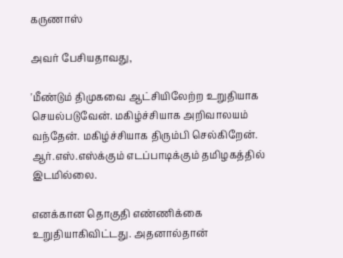கருணாஸ்

அவர் பேசியதாவது,

'மீண்டும் திமுகவை ஆட்சியிலேற்ற உறுதியாக செயல்படுவேன். மகிழ்ச்சியாக அறிவாலயம் வந்தேன். மகிழ்ச்சியாக திரும்பி செல்கிறேன். ஆர்.எஸ்.எஸ்க்கும் எடப்பாடிக்கும் தமிழகத்தில் இடமில்லை.

எனக்கான தொகுதி எண்ணிக்கை உறுதியாகிவிட்டது. அதனால்தான்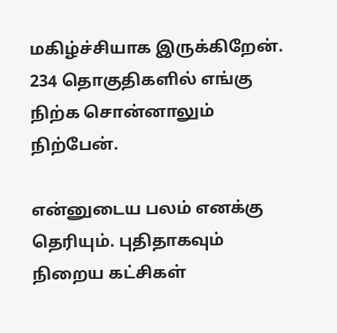மகிழ்ச்சியாக இருக்கிறேன். 234 தொகுதிகளில் எங்கு நிற்க சொன்னாலும் நிற்பேன்.

என்னுடைய பலம் எனக்கு தெரியும். புதிதாகவும் நிறைய கட்சிகள்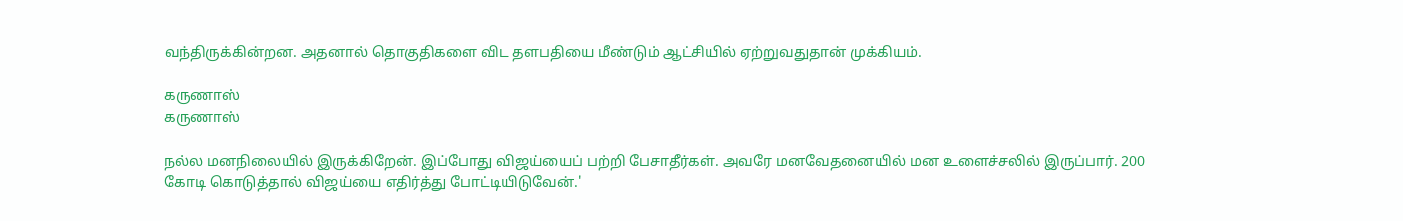வந்திருக்கின்றன. அதனால் தொகுதிகளை விட தளபதியை மீண்டும் ஆட்சியில் ஏற்றுவதுதான் முக்கியம்.

கருணாஸ்
கருணாஸ்

நல்ல மனநிலையில் இருக்கிறேன். இப்போது விஜய்யைப் பற்றி பேசாதீர்கள். அவரே மனவேதனையில் மன உளைச்சலில் இருப்பார். 200 கோடி கொடுத்தால் விஜய்யை எதிர்த்து போட்டியிடுவேன்.'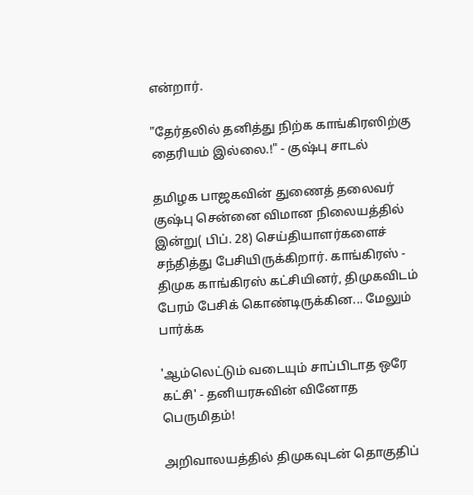என்றார்.

"தேர்தலில் தனித்து நிற்க காங்கிரஸிற்கு தைரியம் இல்லை.!" - குஷ்பு சாடல்

தமிழக பாஜகவின் துணைத் தலைவர் குஷ்பு சென்னை விமான நிலையத்தில் இன்று( பிப். 28) செய்தியாளர்களைச் சந்தித்து பேசியிருக்கிறார். காங்கிரஸ் - திமுக காங்கிரஸ் கட்சியினர், திமுகவிடம் பேரம் பேசிக் கொண்டிருக்கின... மேலும் பார்க்க

'ஆம்லெட்டும் வடையும் சாப்பிடாத ஒரே கட்சி' - தனியரசுவின் வினோத பெருமிதம்!

அறிவாலயத்தில் திமுகவுடன் தொகுதிப்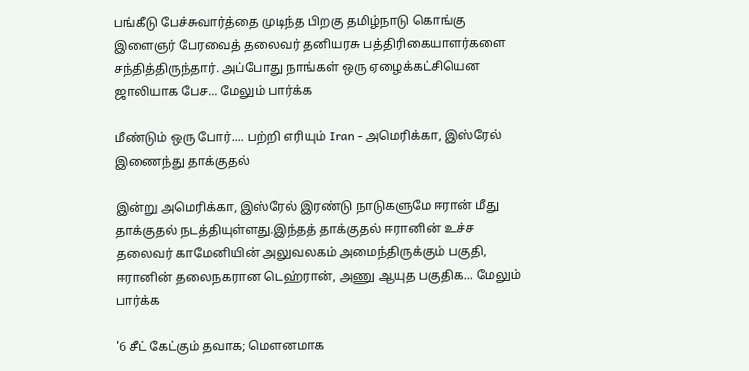பங்கீடு பேச்சுவார்த்தை முடிந்த பிறகு தமிழ்நாடு கொங்கு இளைஞர் பேரவைத் தலைவர் தனியரசு பத்திரிகையாளர்களை சந்தித்திருந்தார். அப்போது நாங்கள் ஒரு ஏழைக்கட்சியென ஜாலியாக பேச... மேலும் பார்க்க

மீண்டும் ஒரு போர்.... பற்றி எரியும் Iran - அமெரிக்கா, இஸ்ரேல் இணைந்து தாக்குதல்

இன்று அமெரிக்கா, இஸ்ரேல் இரண்டு நாடுகளுமே ஈரான் மீது தாக்குதல் நடத்தியுள்ளது.இந்தத் தாக்குதல் ஈரானின் உச்ச தலைவர்‌ காமேனியின் அலுவலகம் அமைந்திருக்கும் பகுதி, ஈரானின் தலைநகரான டெஹ்ரான், அணு ஆயுத பகுதிக... மேலும் பார்க்க

'6 சீட் கேட்கும் தவாக; மௌனமாக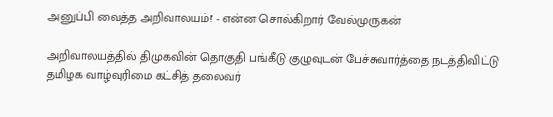அனுப்பி வைத்த அறிவாலயம்!' - என்ன சொல்கிறார் வேல்முருகன்

அறிவாலயத்தில் திமுகவின் தொகுதி பங்கீடு குழுவுடன் பேச்சுவார்த்தை நடத்திவிட்டு தமிழக வாழ்வுரிமை கட்சித் தலைவர்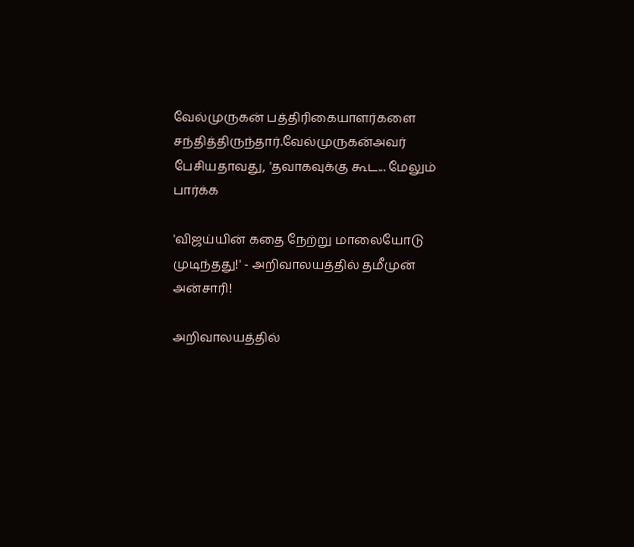வேல்முருகன் பத்திரிகையாளர்களை சந்தித்திருந்தார்.வேல்முருகன்அவர் பேசியதாவது, 'தவாகவுக்கு கூட... மேலும் பார்க்க

'விஜய்யின் கதை நேற்று மாலையோடு முடிந்தது!' - அறிவாலயத்தில் தமீமுன் அன்சாரி!

அறிவாலயத்தில்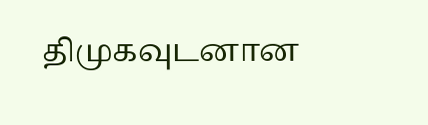திமுகவுடனான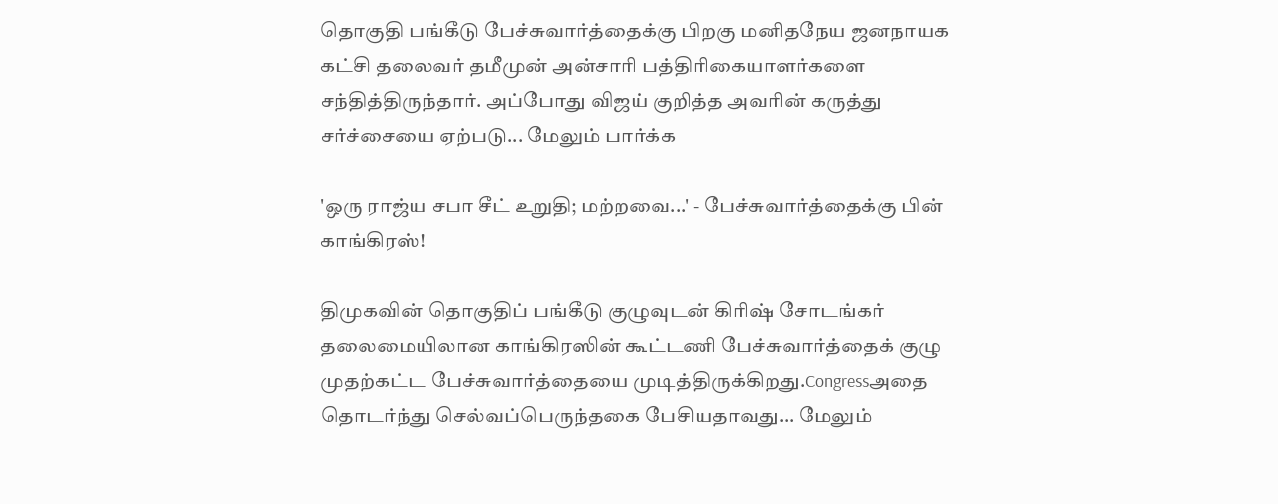தொகுதி பங்கீடு பேச்சுவார்த்தைக்கு பிறகு மனிதநேய ஜனநாயக கட்சி தலைவர் தமீமுன் அன்சாரி பத்திரிகையாளர்களை சந்தித்திருந்தார். அப்போது விஜய் குறித்த அவரின் கருத்து சர்ச்சையை ஏற்படு... மேலும் பார்க்க

'ஒரு ராஜ்ய சபா சீட் உறுதி; மற்றவை...' - பேச்சுவார்த்தைக்கு பின் காங்கிரஸ்!

திமுகவின் தொகுதிப் பங்கீடு குழுவுடன் கிரிஷ் சோடங்கர் தலைமையிலான காங்கிரஸின் கூட்டணி பேச்சுவார்த்தைக் குழு முதற்கட்ட பேச்சுவார்த்தையை முடித்திருக்கிறது.Congressஅதை தொடர்ந்து செல்வப்பெருந்தகை பேசியதாவது... மேலும்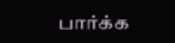பார்க்க